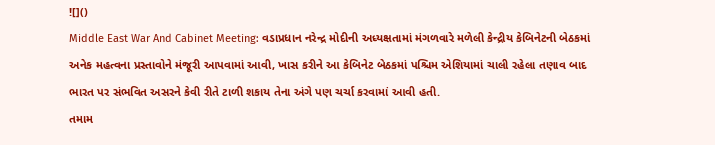![]()
Middle East War And Cabinet Meeting: વડાપ્રધાન નરેન્દ્ર મોદીની અધ્યક્ષતામાં મંગળવારે મળેલી કેન્દ્રીય કેબિનેટની બેઠકમાં અનેક મહત્વના પ્રસ્તાવોને મંજૂરી આપવામાં આવી, ખાસ કરીને આ કેબિનેટ બેઠકમાં પશ્ચિમ એશિયામાં ચાલી રહેલા તણાવ બાદ ભારત પર સંભવિત અસરને કેવી રીતે ટાળી શકાય તેના અંગે પણ ચર્ચા કરવામાં આવી હતી.
તમામ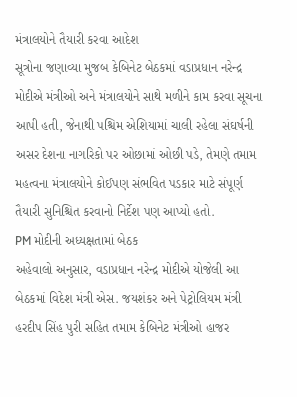મંત્રાલયોને તૈયારી કરવા આદેશ
સૂત્રોના જણાવ્યા મુજબ કેબિનેટ બેઠકમાં વડાપ્રધાન નરેન્દ્ર મોદીએ મંત્રીઓ અને મંત્રાલયોને સાથે મળીને કામ કરવા સૂચના આપી હતી, જેનાથી પશ્ચિમ એશિયામાં ચાલી રહેલા સંઘર્ષની અસર દેશના નાગરિકો પર ઓછામાં ઓછી પડે, તેમણે તમામ મહત્વના મંત્રાલયોને કોઈપણ સંભવિત પડકાર માટે સંપૂર્ણ તૈયારી સુનિશ્ચિત કરવાનો નિર્દેશ પણ આપ્યો હતો.
PM મોદીની અધ્યક્ષતામાં બેઠક
અહેવાલો અનુસાર, વડાપ્રધાન નરેન્દ્ર મોદીએ યોજેલી આ બેઠકમાં વિદેશ મંત્રી એસ. જયશંકર અને પેટ્રોલિયમ મંત્રી હરદીપ સિંહ પુરી સહિત તમામ કેબિનેટ મંત્રીઓ હાજર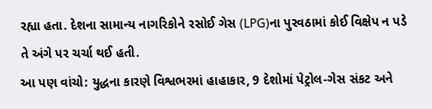રહ્યા હતા. દેશના સામાન્ય નાગરિકોને રસોઈ ગેસ (LPG)ના પુરવઠામાં કોઈ વિક્ષેપ ન પડે તે અંગે પર ચર્ચા થઈ હતી.
આ પણ વાંચો: યુદ્ધના કારણે વિશ્વભરમાં હાહાકાર, 9 દેશોમાં પેટ્રોલ-ગેસ સંકટ અને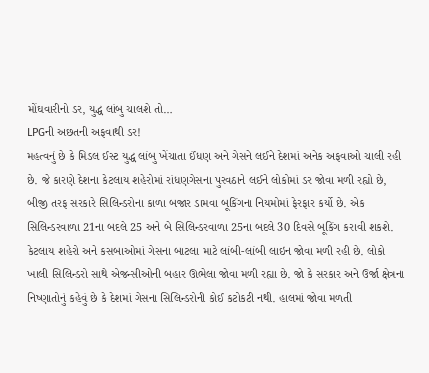મોંઘવારીનો ડર, યુદ્ધ લાંબુ ચાલશે તો…
LPGની અછતની અફવાથી ડર!
મહત્વનું છે કે મિડલ ઈસ્ટ યુદ્ધ લાંબુ ખેંચાતા ઈંધણ અને ગેસને લઈને દેશમાં અનેક અફવાઓ ચાલી રહી છે. જે કારણે દેશના કેટલાય શહેરોમાં રાંધણગેસના પુરવઠાને લઈને લોકોમાં ડર જોવા મળી રહ્યો છે, બીજી તરફ સરકારે સિલિન્ડરોના કાળા બજાર ડામવા બૂકિંગના નિયમોમાં ફેરફાર કર્યો છે. એક સિલિન્ડરવાળા 21ના બદલે 25 અને બે સિલિન્ડરવાળા 25ના બદલે 30 દિવસે બૂકિંગ કરાવી શકશે. કેટલાય શહેરો અને કસબાઓમાં ગેસના બાટલા માટે લાંબી-લાંબી લાઇન જોવા મળી રહી છે. લોકો ખાલી સિલિન્ડરો સાથે એજન્સીઓની બહાર ઊભેલા જોવા મળી રહ્યા છે. જો કે સરકાર અને ઉર્જા ક્ષેત્રના નિષ્ણાતોનું કહેવું છે કે દેશમાં ગેસના સિલિન્ડરોની કોઈ કટોકટી નથી. હાલમાં જોવા મળતી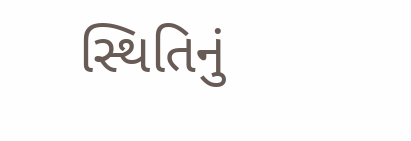સ્થિતિનું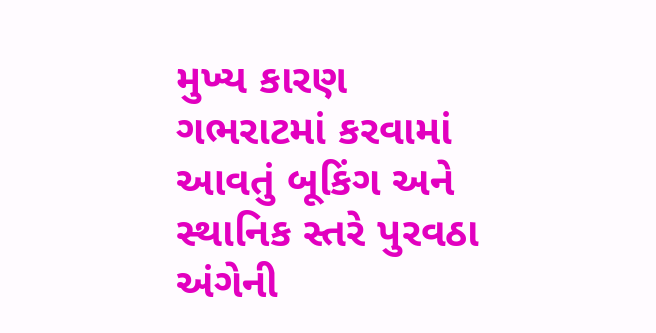મુખ્ય કારણ ગભરાટમાં કરવામાં આવતું બૂકિંગ અને સ્થાનિક સ્તરે પુરવઠા અંગેની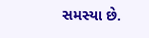સમસ્યા છે.